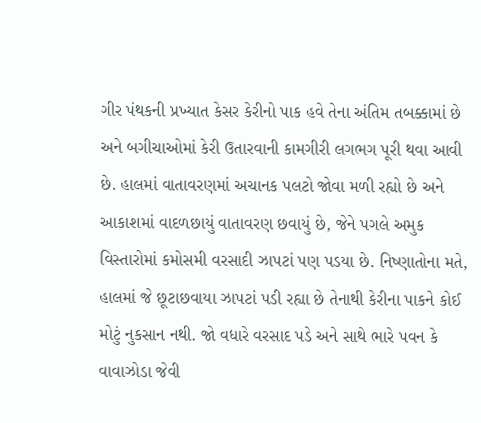ગીર પંથકની પ્રખ્યાત કેસર કેરીનો પાક હવે તેના અંતિમ તબક્કામાં છે અને બગીચાઓમાં કેરી ઉતારવાની કામગીરી લગભગ પૂરી થવા આવી છે. હાલમાં વાતાવરણમાં અચાનક પલટો જોવા મળી રહ્યો છે અને આકાશમાં વાદળછાયું વાતાવરણ છવાયું છે, જેને પગલે અમુક વિસ્તારોમાં કમોસમી વરસાદી ઝાપટાં પણ પડયા છે. નિષ્ણાતોના મતે, હાલમાં જે છૂટાછવાયા ઝાપટાં પડી રહ્યા છે તેનાથી કેરીના પાકને કોઈ મોટું નુકસાન નથી. જો વધારે વરસાદ પડે અને સાથે ભારે પવન કે વાવાઝોડા જેવી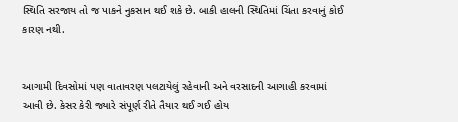સ્થિતિ સરજાય તો જ પાકને નુકસાન થઈ શકે છે. બાકી હાલની સ્થિતિમાં ચિંતા કરવાનું કોઈ કારણ નથી.


આગામી દિવસોમાં પણ વાતાવરણ પલટાયેલું રહેવાની અને વરસાદની આગાહી કરવામાં આવી છે. કેસર કેરી જ્યારે સંપૂર્ણ રીતે તૈયાર થઈ ગઈ હોય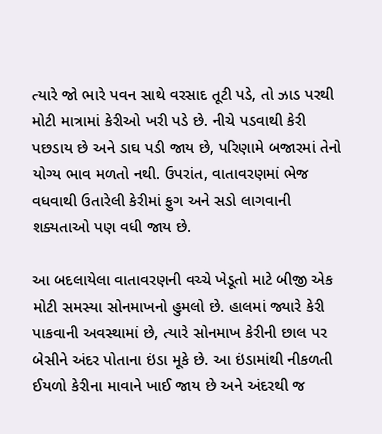ત્યારે જો ભારે પવન સાથે વરસાદ તૂટી પડે, તો ઝાડ પરથી મોટી માત્રામાં કેરીઓ ખરી પડે છે. નીચે પડવાથી કેરી પછડાય છે અને ડાઘ પડી જાય છે, પરિણામે બજારમાં તેનો યોગ્ય ભાવ મળતો નથી. ઉપરાંત, વાતાવરણમાં ભેજ વધવાથી ઉતારેલી કેરીમાં ફુગ અને સડો લાગવાની શક્યતાઓ પણ વધી જાય છે.

આ બદલાયેલા વાતાવરણની વચ્ચે ખેડૂતો માટે બીજી એક મોટી સમસ્યા સોનમાખનો હુમલો છે. હાલમાં જ્યારે કેરી પાકવાની અવસ્થામાં છે, ત્યારે સોનમાખ કેરીની છાલ પર બેસીને અંદર પોતાના ઇંડા મૂકે છે. આ ઇંડામાંથી નીકળતી ઈયળો કેરીના માવાને ખાઈ જાય છે અને અંદરથી જ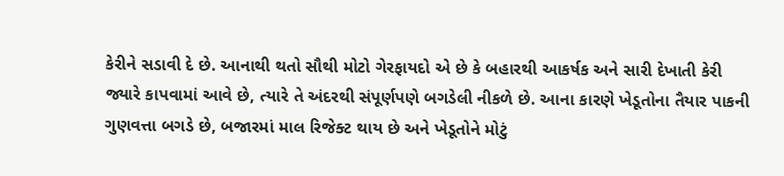કેરીને સડાવી દે છે. આનાથી થતો સૌથી મોટો ગેરફાયદો એ છે કે બહારથી આકર્ષક અને સારી દેખાતી કેરી જ્યારે કાપવામાં આવે છે, ત્યારે તે અંદરથી સંપૂર્ણપણે બગડેલી નીકળે છે. આના કારણે ખેડૂતોના તૈયાર પાકની ગુણવત્તા બગડે છે, બજારમાં માલ રિજેક્ટ થાય છે અને ખેડૂતોને મોટું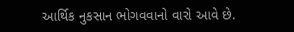આર્થિક નુકસાન ભોગવવાનો વારો આવે છે.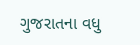ગુજરાતના વધુ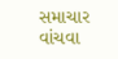સમાચાર વાંચવા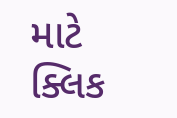માટે ક્લિક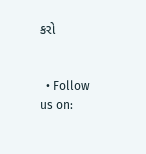કરો


  • Follow us on: